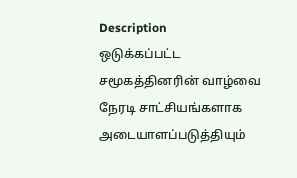Description
ஒடுக்கப்பட்ட சமூகத்தினரின் வாழ்வை நேரடி சாட்சியங்களாக அடையாளப்படுத்தியும்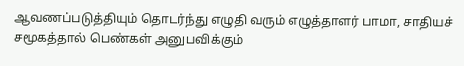ஆவணப்படுத்தியும் தொடர்ந்து எழுதி வரும் எழுத்தாளர் பாமா, சாதியச் சமூகத்தால் பெண்கள் அனுபவிக்கும்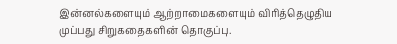இன்னல்களையும் ஆற்றாமைகளையும் விரித்தெழுதிய முப்பது சிறுகதைகளின் தொகுப்பு.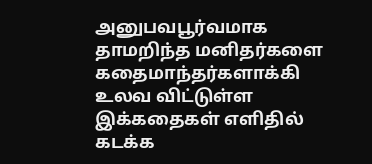அனுபவபூர்வமாக தாமறிந்த மனிதர்களை கதைமாந்தர்களாக்கி உலவ விட்டுள்ள இக்கதைகள் எளிதில் கடக்க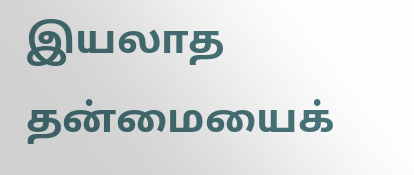இயலாத தன்மையைக்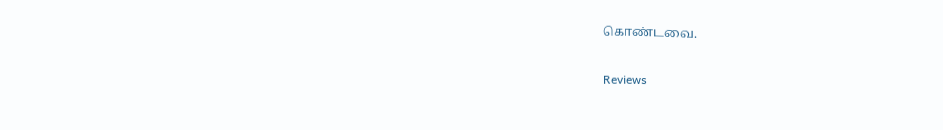கொண்டவை.

Reviews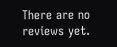There are no reviews yet.